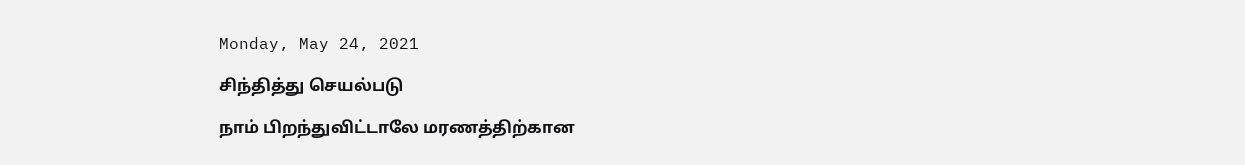Monday, May 24, 2021

சிந்தித்து செயல்படு

நாம் பிறந்துவிட்டாலே மரணத்திற்கான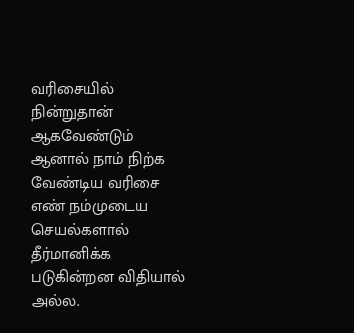வரிசையில் நின்றுதான் ஆகவேண்டும்
ஆனால் நாம் நிற்க வேண்டிய வரிசை எண் நம்முடைய செயல்களால் தீர்மானிக்க படுகின்றன விதியால் அல்ல.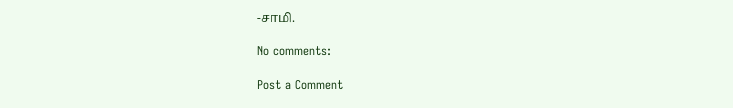-சாமி.

No comments:

Post a Comment